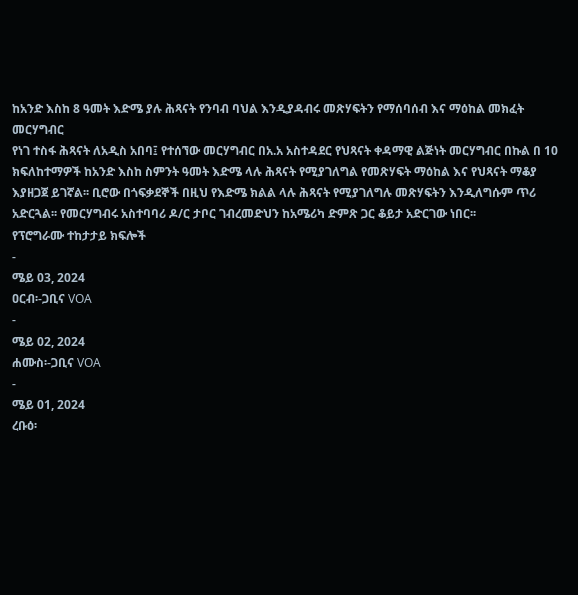ከአንድ እስከ 8 ዓመት እድሜ ያሉ ሕጻናት የንባብ ባህል እንዲያዳብሩ መጽሃፍትን የማሰባሰብ እና ማዕከል መክፈት መርሃግብር
የነገ ተስፋ ሕጻናት ለአዲስ አበባ፤ የተሰኘው መርሃግብር በአ.አ አስተዳደር የህጻናት ቀዳማዊ ልጅነት መርሃግብር በኩል በ 10 ክፍለከተማዎች ከአንድ እስከ ስምንት ዓመት እድሜ ላሉ ሕጻናት የሚያገለግል የመጽሃፍት ማዕከል እና የህጻናት ማቆያ እያዘጋጀ ይገኛል፡፡ ቢሮው በጎፍቃደኞች በዚህ የእድሜ ክልል ላሉ ሕጻናት የሚያገለግሉ መጽሃፍትን እንዲለግሱም ጥሪ አድርጓል፡፡ የመርሃግብሩ አስተባባሪ ዶ/ር ታቦር ገብረመድህን ከአሜሪካ ድምጽ ጋር ቆይታ አድርገው ነበር፡፡
የፕሮግራሙ ተከታታይ ክፍሎች
-
ሜይ 03, 2024
ዐርብ፡-ጋቢና VOA
-
ሜይ 02, 2024
ሐሙስ፡-ጋቢና VOA
-
ሜይ 01, 2024
ረቡዕ፡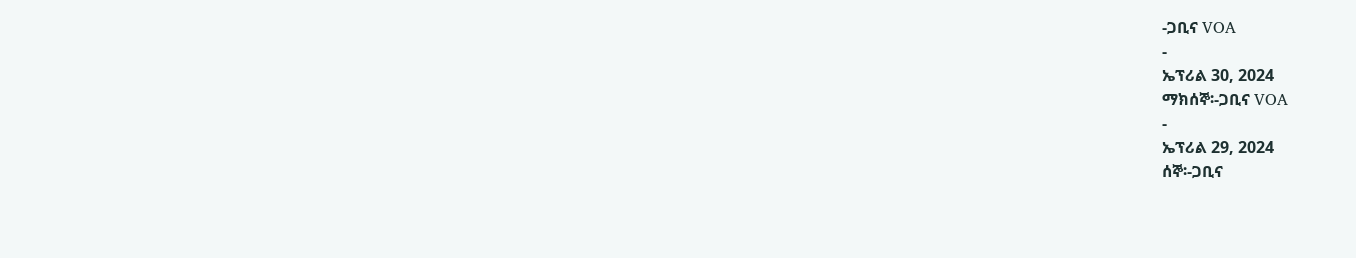-ጋቢና VOA
-
ኤፕሪል 30, 2024
ማክሰኞ፡-ጋቢና VOA
-
ኤፕሪል 29, 2024
ሰኞ፡-ጋቢና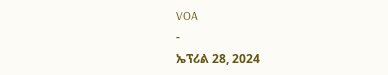VOA
-
ኤፕሪል 28, 2024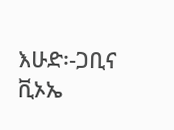እሁድ፡-ጋቢና ቪኦኤ